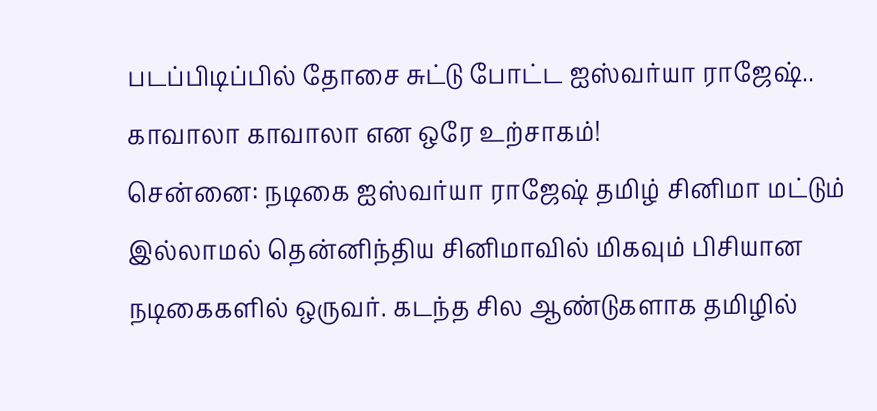படப்பிடிப்பில் தோசை சுட்டு போட்ட ஐஸ்வர்யா ராஜேஷ்.. காவாலா காவாலா என ஒரே உற்சாகம்!
சென்னை: நடிகை ஐஸ்வர்யா ராஜேஷ் தமிழ் சினிமா மட்டும் இல்லாமல் தென்னிந்திய சினிமாவில் மிகவும் பிசியான நடிகைகளில் ஒருவர். கடந்த சில ஆண்டுகளாக தமிழில்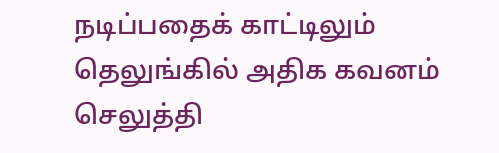நடிப்பதைக் காட்டிலும் தெலுங்கில் அதிக கவனம் செலுத்தி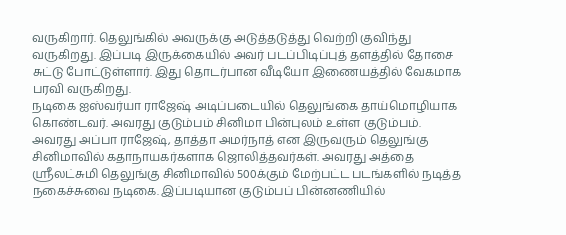வருகிறார். தெலுங்கில் அவருக்கு அடுத்தடுத்து வெற்றி குவிந்து வருகிறது. இப்படி இருக்கையில் அவர் படப்பிடிப்புத் தளத்தில் தோசை சுட்டு போட்டுள்ளார். இது தொடர்பான வீடியோ இணையத்தில் வேகமாக பரவி வருகிறது.
நடிகை ஐஸ்வர்யா ராஜேஷ் அடிப்படையில் தெலுங்கை தாய்மொழியாக கொண்டவர். அவரது குடும்பம் சினிமா பின்புலம் உள்ள குடும்பம். அவரது அப்பா ராஜேஷ், தாத்தா அமர்நாத் என இருவரும் தெலுங்கு சினிமாவில் கதாநாயகர்களாக ஜொலித்தவர்கள். அவரது அத்தை ஸ்ரீலட்சுமி தெலுங்கு சினிமாவில் 500க்கும் மேற்பட்ட படங்களில் நடித்த நகைச்சுவை நடிகை. இப்படியான குடும்பப் பின்னணியில்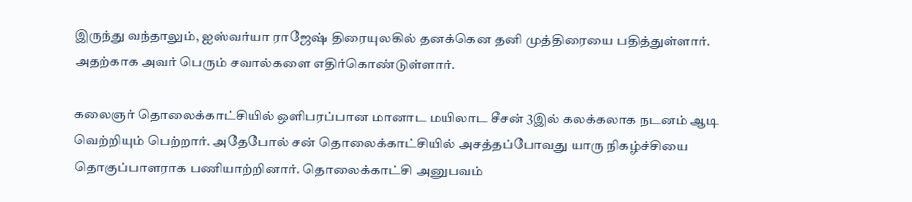இருந்து வந்தாலும், ஐஸ்வர்யா ராஜேஷ் திரையுலகில் தனக்கென தனி முத்திரையை பதித்துள்ளார். அதற்காக அவர் பெரும் சவால்களை எதிர்கொண்டுள்ளார்.

கலைஞர் தொலைக்காட்சியில் ஒளிபரப்பான மானாட மயிலாட சீசன் 3இல் கலக்கலாக நடனம் ஆடி வெற்றியும் பெற்றார். அதேபோல் சன் தொலைக்காட்சியில் அசத்தப்போவது யாரு நிகழ்ச்சியை தொகுப்பாளராக பணியாற்றினார். தொலைக்காட்சி அனுபவம்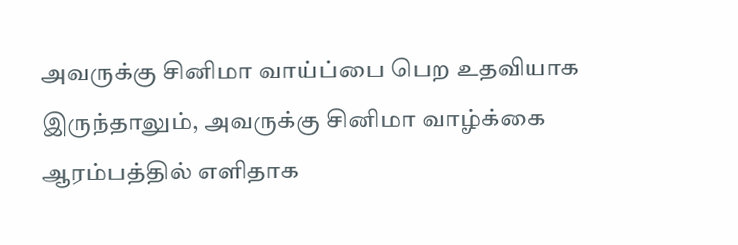அவருக்கு சினிமா வாய்ப்பை பெற உதவியாக இருந்தாலும், அவருக்கு சினிமா வாழ்க்கை ஆரம்பத்தில் எளிதாக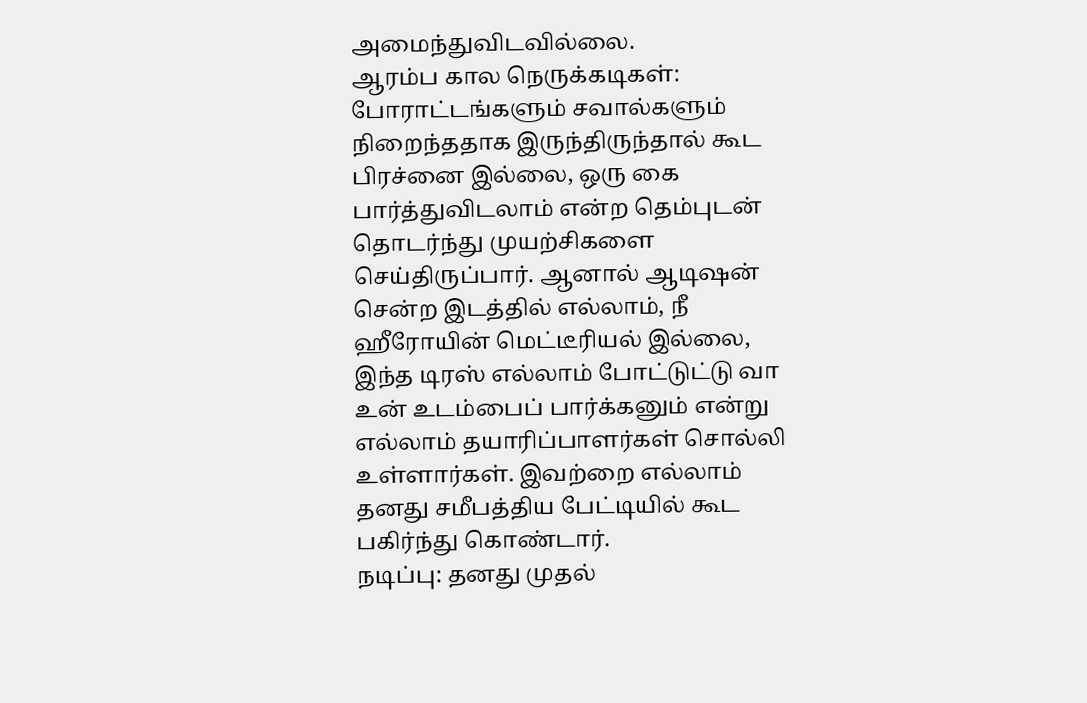அமைந்துவிடவில்லை.
ஆரம்ப கால நெருக்கடிகள்: போராட்டங்களும் சவால்களும் நிறைந்ததாக இருந்திருந்தால் கூட பிரச்னை இல்லை, ஒரு கை பார்த்துவிடலாம் என்ற தெம்புடன் தொடர்ந்து முயற்சிகளை செய்திருப்பார். ஆனால் ஆடிஷன் சென்ற இடத்தில் எல்லாம், நீ ஹீரோயின் மெட்டீரியல் இல்லை, இந்த டிரஸ் எல்லாம் போட்டுட்டு வா உன் உடம்பைப் பார்க்கனும் என்று எல்லாம் தயாரிப்பாளர்கள் சொல்லி உள்ளார்கள். இவற்றை எல்லாம் தனது சமீபத்திய பேட்டியில் கூட பகிர்ந்து கொண்டார்.
நடிப்பு: தனது முதல்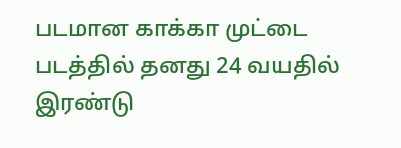படமான காக்கா முட்டை படத்தில் தனது 24 வயதில் இரண்டு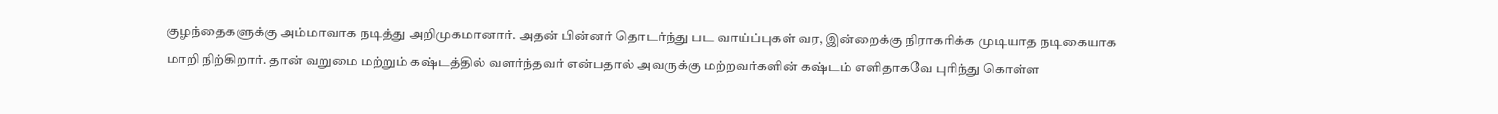குழந்தைகளுக்கு அம்மாவாக நடித்து அறிமுகமானார். அதன் பின்னர் தொடர்ந்து பட வாய்ப்புகள் வர, இன்றைக்கு நிராகரிக்க முடியாத நடிகையாக மாறி நிற்கிறார். தான் வறுமை மற்றும் கஷ்டத்தில் வளர்ந்தவர் என்பதால் அவருக்கு மற்றவர்களின் கஷ்டம் எளிதாகவே புரிந்து கொள்ள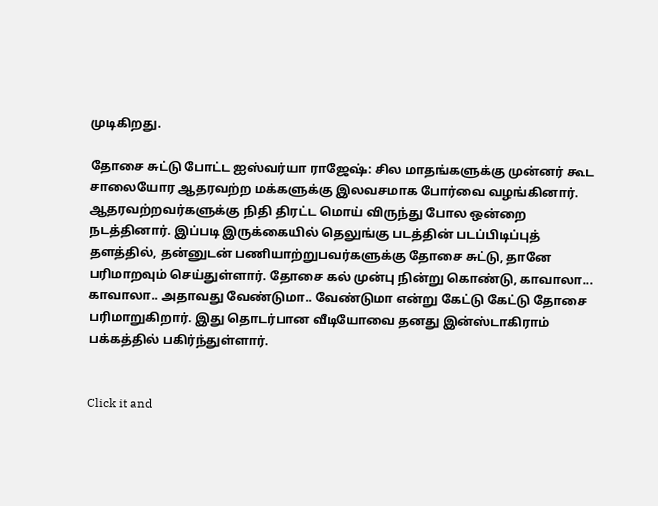முடிகிறது.

தோசை சுட்டு போட்ட ஐஸ்வர்யா ராஜேஷ்: சில மாதங்களுக்கு முன்னர் கூட சாலையோர ஆதரவற்ற மக்களுக்கு இலவசமாக போர்வை வழங்கினார். ஆதரவற்றவர்களுக்கு நிதி திரட்ட மொய் விருந்து போல ஒன்றை நடத்தினார். இப்படி இருக்கையில் தெலுங்கு படத்தின் படப்பிடிப்புத் தளத்தில், தன்னுடன் பணியாற்றுபவர்களுக்கு தோசை சுட்டு, தானே பரிமாறவும் செய்துள்ளார். தோசை கல் முன்பு நின்று கொண்டு, காவாலா... காவாலா.. அதாவது வேண்டுமா.. வேண்டுமா என்று கேட்டு கேட்டு தோசை பரிமாறுகிறார். இது தொடர்பான வீடியோவை தனது இன்ஸ்டாகிராம் பக்கத்தில் பகிர்ந்துள்ளார்.


Click it and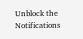Unblock the Notifications